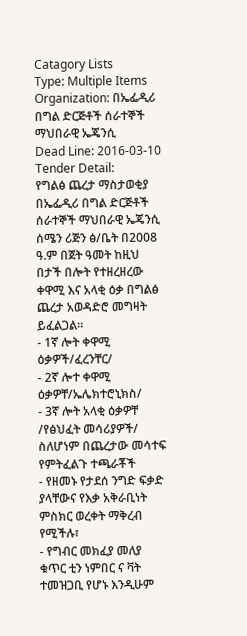Catagory Lists
Type: Multiple Items
Organization: በኤፌዲሪ በግል ድርጅቶች ሰራተኞች ማህበራዊ ኤጄንሲ
Dead Line: 2016-03-10
Tender Detail:
የግልፅ ጨረታ ማስታወቂያ
በኤፌዲሪ በግል ድርጅቶች ሰራተኞች ማህበራዊ ኤጄንሲ ሰሜን ሪጅን ፅ/ቤት በ2008 ዓ.ም በጀት ዓመት ከዚህ በታች በሎት የተዘረዘረው ቀዋሚ እና አላቂ ዕቃ በግልፅ ጨረታ አወዳድሮ መግዛት ይፈልጋል፡፡
- 1ኛ ሎት ቀዋሚ ዕቃዎች/ፈረንቸር/
- 2ኛ ሎተ ቀዋሚ ዕቃዎቸ/ኤሌክተሮኒክስ/
- 3ኛ ሎት አላቂ ዕቃዎቸ /የፅህፈት መሳሪያዎች/
ስለሆነም በጨረታው መሳተፍ የምትፈልጉ ተጫራቾች
- የዘመኑ የታደሰ ንግድ ፍቃድ ያላቸውና የእቃ አቅራቢነት ምስክር ወረቀት ማቅረብ የሚችሉ፣
- የግብር መክፈያ መለያ ቁጥር ቲን ነምበር ና ቫት ተመዝጋቢ የሆኑ እንዲሁም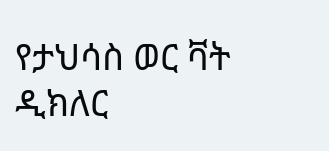የታህሳስ ወር ቫት ዲክለር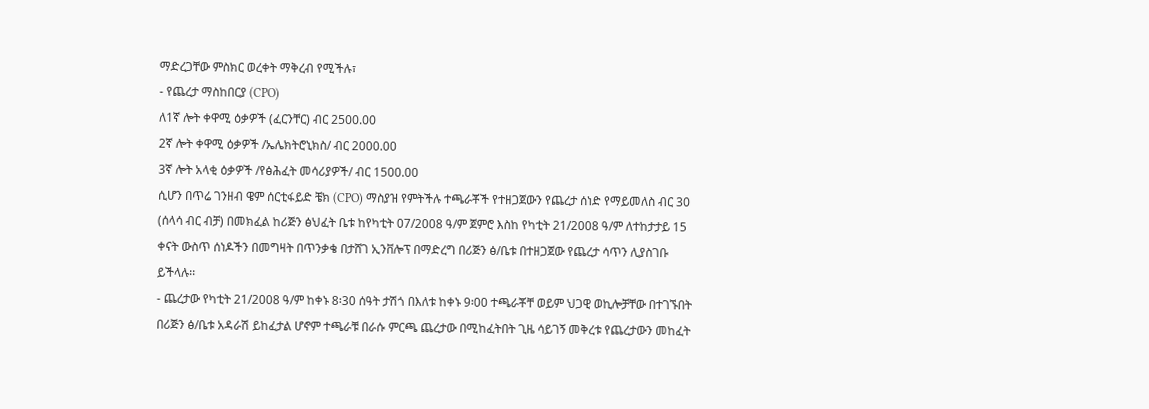ማድረጋቸው ምስክር ወረቀት ማቅረብ የሚችሉ፣
- የጨረታ ማስከበርያ (CPO)
ለ1ኛ ሎት ቀዋሚ ዕቃዎች (ፈርንቸር) ብር 2500.00
2ኛ ሎት ቀዋሚ ዕቃዎች /ኤሌክትሮኒክስ/ ብር 2000.00
3ኛ ሎት አላቂ ዕቃዎች /የፅሕፈት መሳሪያዎች/ ብር 1500.00
ሲሆን በጥሬ ገንዘብ ዌም ሰርቲፋይድ ቼክ (CPO) ማስያዝ የምትችሉ ተጫራቾች የተዘጋጀውን የጨረታ ሰነድ የማይመለስ ብር 30 (ሰላሳ ብር ብቻ) በመክፈል ከሪጅን ፅህፈት ቤቱ ከየካቲት 07/2008 ዓ/ም ጀምሮ እስከ የካቲት 21/2008 ዓ/ም ለተከታታይ 15 ቀናት ውስጥ ሰነዶችን በመግዛት በጥንቃቄ በታሸገ ኢንቨሎፕ በማድረግ በሪጅን ፅ/ቤቱ በተዘጋጀው የጨረታ ሳጥን ሊያስገቡ ይችላሉ፡፡
- ጨረታው የካቲት 21/2008 ዓ/ም ከቀኑ 8፡30 ሰዓት ታሽጎ በእለቱ ከቀኑ 9፡00 ተጫራቾቸ ወይም ህጋዊ ወኪሎቻቸው በተገኙበት በሪጅን ፅ/ቤቱ አዳራሽ ይከፈታል ሆኖም ተጫራቹ በራሱ ምርጫ ጨረታው በሚከፈትበት ጊዜ ሳይገኝ መቅረቱ የጨረታውን መከፈት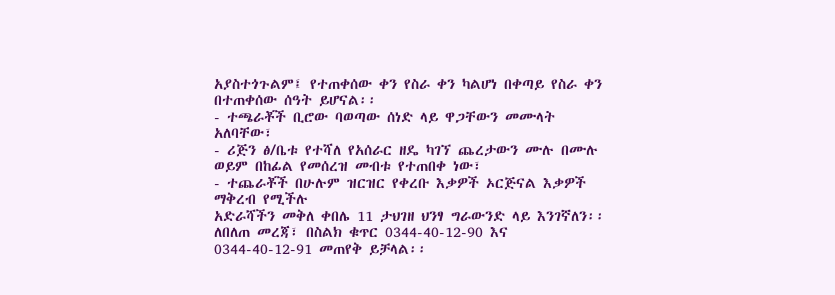አያስተጎጉልም፤ የተጠቀሰው ቀን የስራ ቀን ካልሆነ በቀጣይ የስራ ቀን በተጠቀሰው ሰዓት ይሆናል፡፡
- ተጫራቾች ቢሮው ባወጣው ሰነድ ላይ ዋጋቸውን መሙላት አለባቸው፣
- ሪጅን ፅ/ቤቱ የተሻለ የአሰራር ዘዴ ካገኘ ጨረታውን ሙሉ በሙሉ ወይም በከፊል የመሰረዝ መብቱ የተጠበቀ ነው፣
- ተጨራቾች በሁሉም ዝርዝር የቀረቡ እቃዎች ኦርጅናል እቃዎች ማቅረብ የሚችሉ
አድራሻችን መቅለ ቀበሌ 11 ታህገዘ ህንፃ ግራውንድ ላይ እንገኛለን፡፡ ለበለጠ መረጃ፣ በስልክ ቁጥር 0344-40-12-90 እና 0344-40-12-91 መጠየቅ ይቻላል፡፡